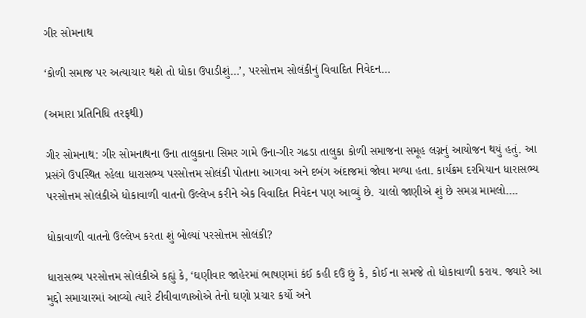ગીર સોમનાથ

‘કોળી સમાજ પર અત્યાચાર થશે તો ધોકા ઉપાડીશું…’, પરસોત્તમ સોલંકીનું વિવાદિત નિવેદન…

(અમારા પ્રતિનિધિ તરફથી)

ગીર સોમનાથ: ગીર સોમનાથના ઉના તાલુકાના સિમર ગામે ઉના-ગીર ગઢડા તાલુકા કોળી સમાજના સમૂહ લગ્નનું આયોજન થયું હતું. આ પ્રસંગે ઉપસ્થિત રહેલા ધારાસભ્ય પરસોત્તમ સોલંકી પોતાના આગવા અને દબંગ અંદાજમાં જોવા મળ્યા હતા. કાર્યક્રમ દરમિયાન ધારાસભ્ય પરસોત્તમ સોલંકીએ ધોકાવાળી વાતનો ઉલ્લેખ કરીને એક વિવાદિત નિવેદન પણ આવ્યું છે. ચાલો જાણીએ શું છે સમગ્ર મામલો….

ધોકાવાળી વાતનો ઉલ્લેખ કરતા શું બોલ્યાં પરસોત્તમ સોલંકી?

ધારાસભ્ય પરસોત્તમ સોલંકીએ કહ્યું કે, ‘ઘણીવાર જાહેરમાં ભાષણમાં કંઈ કહી દઉં છું કે, કોઈ ના સમજે તો ધોકાવાળી કરાય. જ્યારે આ મુદ્દો સમાચારમાં આવ્યો ત્યારે ટીવીવાળાઓએ તેનો ઘણો પ્રચાર કર્યો અને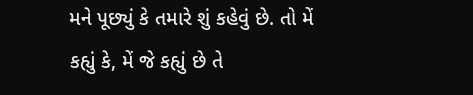મને પૂછ્યું કે તમારે શું કહેવું છે. તો મેં કહ્યું કે, મેં જે કહ્યું છે તે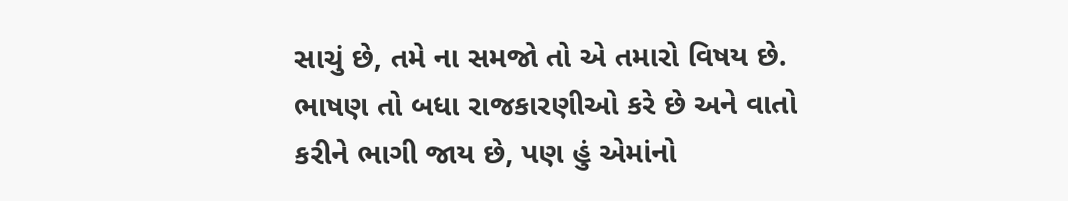સાચું છે, તમે ના સમજો તો એ તમારો વિષય છે. ભાષણ તો બધા રાજકારણીઓ કરે છે અને વાતો કરીને ભાગી જાય છે, પણ હું એમાંનો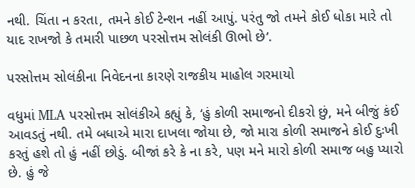નથી. ચિંતા ન કરતા, તમને કોઈ ટેન્શન નહીં આપું. પરંતુ જો તમને કોઈ ધોકા મારે તો યાદ રાખજો કે તમારી પાછળ પરસોત્તમ સોલંકી ઊભો છે’.

પરસોત્તમ સોલંકીના નિવેદનના કારણે રાજકીય માહોલ ગરમાયો

વધુમાં MLA પરસોત્તમ સોલંકીએ કહ્યું કે, ‘હું કોળી સમાજનો દીકરો છું, મને બીજું કંઈ આવડતું નથી. તમે બધાએ મારા દાખલા જોયા છે, જો મારા કોળી સમાજને કોઈ દુઃખી કરતું હશે તો હું નહીં છોડું. બીજાં કરે કે ના કરે, પણ મને મારો કોળી સમાજ બહુ પ્યારો છે. હું જે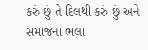કરું છું તે દિલથી કરું છું અને સમાજના ભલા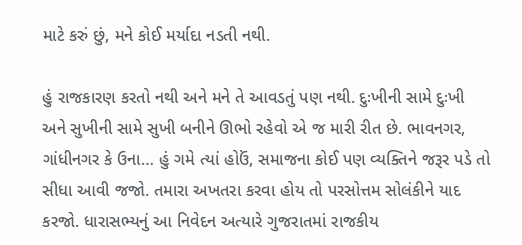માટે કરું છું, મને કોઈ મર્યાદા નડતી નથી.

હું રાજકારણ કરતો નથી અને મને તે આવડતું પણ નથી. દુઃખીની સામે દુઃખી અને સુખીની સામે સુખી બનીને ઊભો રહેવો એ જ મારી રીત છે. ભાવનગર, ગાંધીનગર કે ઉના… હું ગમે ત્યાં હોઉં, સમાજના કોઈ પણ વ્યક્તિને જરૂર પડે તો સીધા આવી જજો. તમારા અખતરા કરવા હોય તો પરસોત્તમ સોલંકીને યાદ કરજો. ધારાસભ્યનું આ નિવેદન અત્યારે ગુજરાતમાં રાજકીય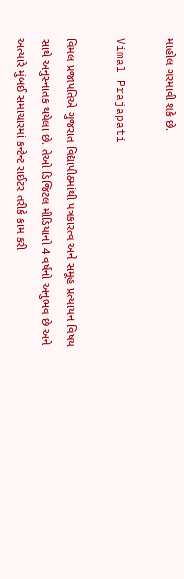માહોલ ગરમાવી શકે છે.

Vimal Prajapati

વિમલ પ્રજાપતિએ ગુજરાત વિદ્યાપીઠમાંથી પત્રકારત્વ અને સમૂહ પ્રત્યાયન વિષય સાથે અનુસ્નાતક થયેલા છે. તેઓ ડિજિટલ મીડિયાનો 4 વર્ષનો અનુભવ છે અને અત્યારે મુંબઈ સમાચારમાં કન્ટેન્ટ રાઈટર તરીકે કામ કરી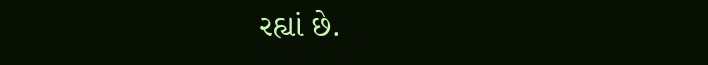રહ્યાં છે.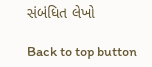સંબંધિત લેખો

Back to top button